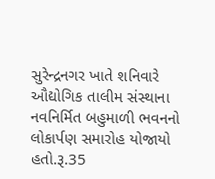સુરેન્દ્રનગર ખાતે શનિવારે ઔદ્યોગિક તાલીમ સંસ્થાના નવનિર્મિત બહુમાળી ભવનનો લોકાર્પણ સમારોહ યોજાયો હતો.રૂ.35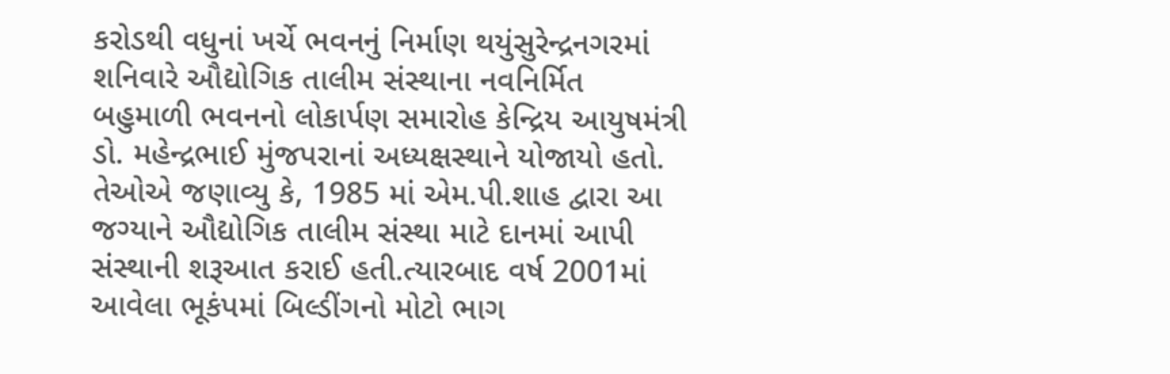કરોડથી વધુનાં ખર્ચે ભવનનું નિર્માણ થયુંસુરેન્દ્રનગરમાં શનિવારે ઔદ્યોગિક તાલીમ સંસ્થાના નવનિર્મિત બહુમાળી ભવનનો લોકાર્પણ સમારોહ કેન્દ્રિય આયુષમંત્રી ડો. મહેન્દ્રભાઈ મુંજપરાનાં અધ્યક્ષસ્થાને યોજાયો હતો. તેઓએ જણાવ્યુ કે, 1985 માં એમ.પી.શાહ દ્વારા આ જગ્યાને ઔદ્યોગિક તાલીમ સંસ્થા માટે દાનમાં આપી સંસ્થાની શરૂઆત કરાઈ હતી.ત્યારબાદ વર્ષ 2001માં આવેલા ભૂકંપમાં બિલ્ડીંગનો મોટો ભાગ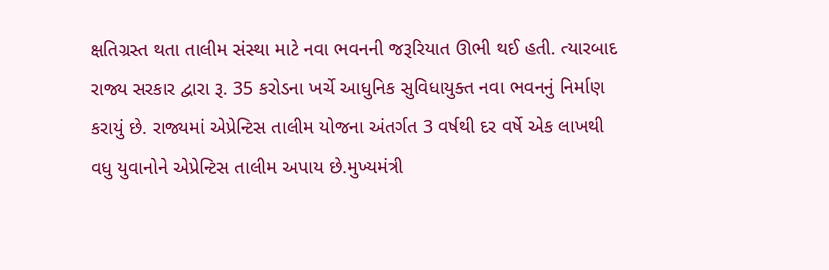ક્ષતિગ્રસ્ત થતા તાલીમ સંસ્થા માટે નવા ભવનની જરૂરિયાત ઊભી થઈ હતી. ત્યારબાદ રાજ્ય સરકાર દ્વારા રૂ. 35 કરોડના ખર્ચે આધુનિક સુવિધાયુક્ત નવા ભવનનું નિર્માણ કરાયું છે. રાજ્યમાં એપ્રેન્ટિસ તાલીમ યોજના અંતર્ગત 3 વર્ષથી દર વર્ષે એક લાખથી વધુ યુવાનોને એપ્રેન્ટિસ તાલીમ અપાય છે.મુખ્યમંત્રી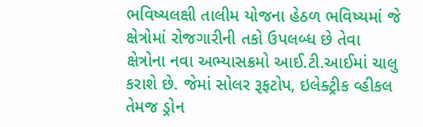ભવિષ્યલક્ષી તાલીમ યોજના હેઠળ ભવિષ્યમાં જે ક્ષેત્રોમાં રોજગારીની તકો ઉપલબ્ધ છે તેવા ક્ષેત્રોના નવા અભ્યાસક્રમો આઈ.ટી.આઈમાં ચાલુ કરાશે છે. જેમાં સોલર રૂફટોપ, ઇલેક્ટ્રીક વ્હીકલ તેમજ ડ્રોન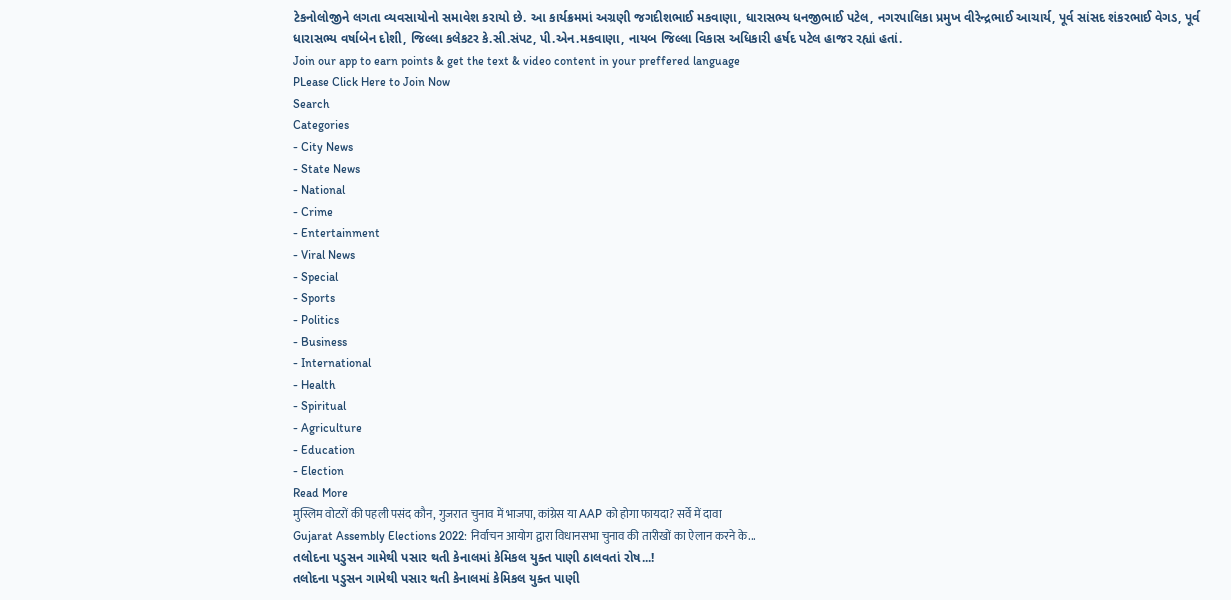ટેકનોલોજીને લગતા વ્યવસાયોનો સમાવેશ કરાયો છે. આ કાર્યક્રમમાં અગ્રણી જગદીશભાઈ મકવાણા, ધારાસભ્ય ધનજીભાઈ પટેલ, નગરપાલિકા પ્રમુખ વીરેન્દ્રભાઈ આચાર્ય, પૂર્વ સાંસદ શંકરભાઈ વેગડ, પૂર્વ ધારાસભ્ય વર્ષાબેન દોશી, જિલ્લા કલેકટર કે.સી.સંપટ, પી.એન.મકવાણા, નાયબ જિલ્લા વિકાસ અધિકારી હર્ષદ પટેલ હાજર રહ્યાં હતાં.
Join our app to earn points & get the text & video content in your preffered language
PLease Click Here to Join Now
Search
Categories
- City News
- State News
- National
- Crime
- Entertainment
- Viral News
- Special
- Sports
- Politics
- Business
- International
- Health
- Spiritual
- Agriculture
- Education
- Election
Read More
मुस्लिम वोटरों की पहली पसंद कौन, गुजरात चुनाव में भाजपा, कांग्रेस या AAP को होगा फायदा? सर्वे में दावा
Gujarat Assembly Elections 2022: निर्वाचन आयोग द्वारा विधानसभा चुनाव की तारीखों का ऐलान करने के...
તલોદના પડુસન ગામેથી પસાર થતી કેનાલમાં કેમિકલ યુક્ત પાણી ઠાલવતાં રોષ...!
તલોદના પડુસન ગામેથી પસાર થતી કેનાલમાં કેમિકલ યુક્ત પાણી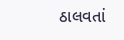ઠાલવતાં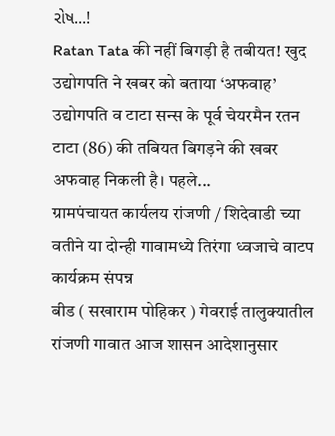રોષ...!
Ratan Tata की नहीं बिगड़ी है तबीयत! खुद उद्योगपति ने खबर को बताया ‘अफवाह’
उद्योगपति व टाटा सन्स के पूर्व चेयरमैन रतन टाटा (86) की तबियत बिगड़ने की खबर अफवाह निकली है। पहले...
ग्रामपंचायत कार्यलय रांजणी / शिदेवाडी च्या वतीने या दोन्ही गावामध्ये तिरंगा ध्वजाचे वाटप कार्यक्रम संपन्न
बीड ( सखाराम पोहिकर ) गेवराई तालुक्यातील रांजणी गावात आज शासन आदेशानुसार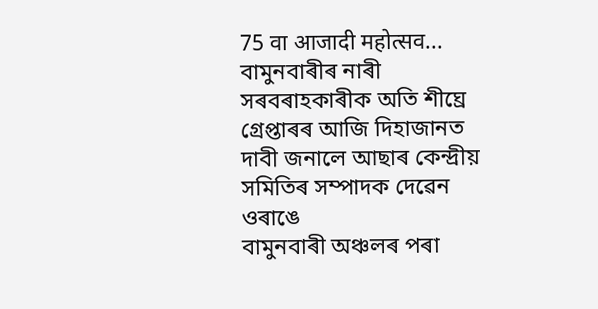75 वा आजादी महोत्सव...
বামুনবাৰীৰ নাৰী সৰবৰাহকাৰীক অতি শীঘ্ৰে গ্ৰেপ্তাৰৰ আজি দিহাজানত দাবী জনালে আছাৰ কেন্দ্ৰীয় সমিতিৰ সম্পাদক দেৱেন ওৰাঙে
বামুনবাৰী অঞ্চলৰ পৰা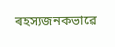ৰহস্যজনকভাৱে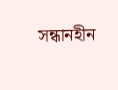সন্ধানহীন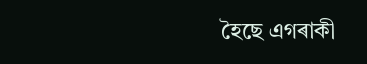হৈছে এগৰাকী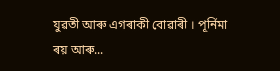যুৱতী আৰু এগৰাকী বোৱাৰী । পূৰ্নিমা ৰয় আৰু...